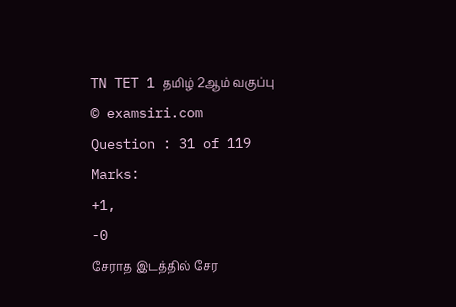TN TET 1 தமிழ் 2ஆம் வகுப்பு
© examsiri.com
Question : 31 of 119
Marks:
+1,
-0
சேராத இடத்தில் சேர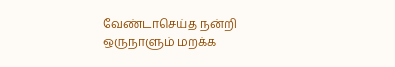வேண்டாசெய்த நன்றி ஒருநாளும் மறக்க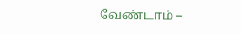வேண்டாம் –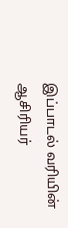இப்பாடல் வரியின் ஆசிரியர்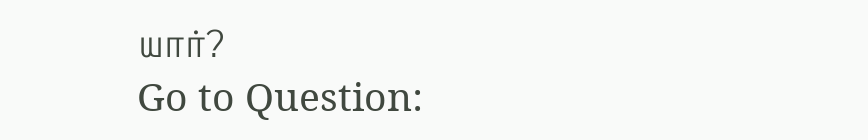யார்?
Go to Question: